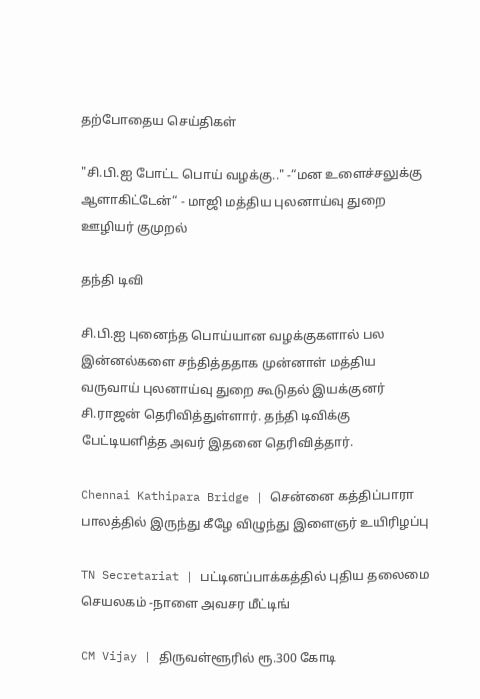தற்போதைய செய்திகள்

"சி.பி.ஐ போட்ட பொய் வழக்கு.." -“மன உளைச்சலுக்கு ஆளாகிட்டேன்“ - மாஜி மத்திய புலனாய்வு துறை ஊழியர் குமுறல்

தந்தி டிவி

சி.பி.ஐ புனைந்த பொய்யான வழக்குகளால் பல இன்னல்களை சந்தித்ததாக முன்னாள் மத்திய வருவாய் புலனாய்வு துறை கூடுதல் இயக்குனர் சி.ராஜன் தெரிவித்துள்ளார். தந்தி டிவிக்கு பேட்டியளித்த அவர் இதனை தெரிவித்தார்.

Chennai Kathipara Bridge | சென்னை கத்திப்பாரா பாலத்தில் இருந்து கீழே விழுந்து இளைஞர் உயிரிழப்பு

TN Secretariat | பட்டினப்பாக்கத்தில் புதிய தலைமை செயலகம் -நாளை அவசர மீட்டிங்

CM Vijay | திருவள்ளூரில் ரூ.300 கோடி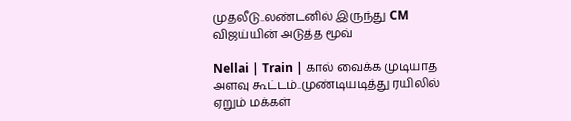முதலீடு..லண்டனில் இருந்து CM விஜய்யின் அடுத்த மூவ்

Nellai | Train | கால் வைக்க முடியாத அளவு கூட்டம்..முண்டியடித்து ரயிலில் ஏறும் மக்கள்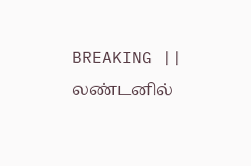BREAKING || லண்டனில்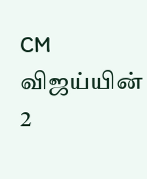CM விஜய்யின் 2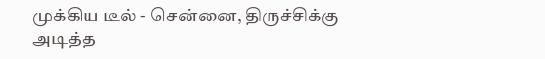முக்கிய டீல் - சென்னை, திருச்சிக்கு அடித்த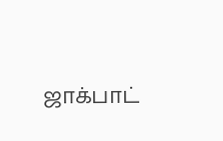ஜாக்பாட்